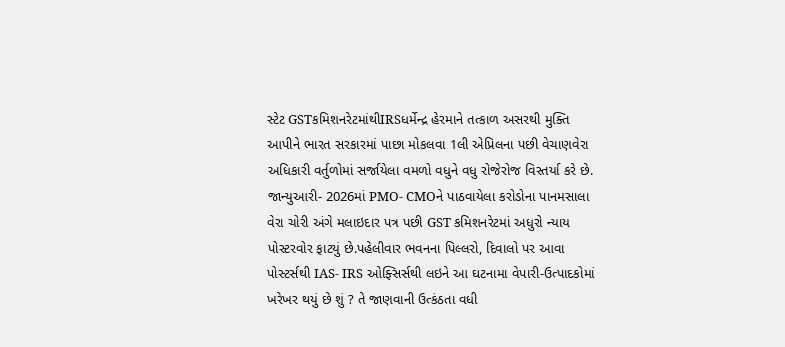સ્ટેટ GSTકમિશનરેટમાંથીIRSધર્મેન્દ્ર હેરમાને તત્કાળ અસરથી મુક્તિ આપીને ભારત સરકારમાં પાછા મોકલવા 1લી એપ્રિલના પછી વેચાણવેરા અધિકારી વર્તુળોમાં સર્જાયેલા વમળો વધુને વધુ રોજેરોજ વિસ્તર્યા કરે છે. જાન્યુઆરી- 2026માં PMO- CMOને પાઠવાયેલા કરોડોના પાનમસાલા વેરા ચોરી અંગે મલાઇદાર પત્ર પછી GST કમિશનરેટમાં અધુરો ન્યાય પોસ્ટરવોર ફાટયું છે.પહેલીવાર ભવનના પિલ્લરો, દિવાલો પર આવા પોસ્ટર્સથી IAS- IRS ઓફ્સિર્સથી લઇને આ ઘટનામા વેપારી-ઉત્પાદકોમાં ખરેખર થયું છે શું ? તે જાણવાની ઉત્કંઠતા વધી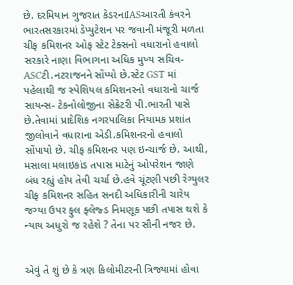છે. દરમિયાન ગુજરાત કેડરનાIASઆરતી કંવરને ભારતસરકારમાં ડેપ્યુટેશન પર જવાની મંજૂરી મળતા ચીફ કમિશનર ઓફ સ્ટેટ ટેક્સનો વધારાનો હવાલો સરકારે નાણા વિભાગના અધિક મુખ્ય સચિવ-ASCટી.નટરાજનને સોંપ્યો છે.સ્ટેટ GST માં પહેલાથી જ સ્પેશિયલ કમિશનરનો વધારાનો ચાર્જ સાયન્સ- ટેકનોલોજીના સેક્રેટરી પી.ભારતી પાસે છે.તેવામાં પ્રાદેશિક નગરપાલિકા નિયામક પ્રશાંત જીલોવાને વધારાના એડી.કમિશનરનો હવાલો સોંપાયો છે. ચીફ કમિશનર પણ ઇન્ચાર્જ છે. આથી, મસાલા મલાઇકાંડ તપાસ માટેનું ઓપરેશન જાણે બંધ રહ્યું હોય તેવી ચર્ચા છે.હવે ચૂંટણી પછી રેગ્યુલર ચીફ કમિશનર સહિત સનદી અધિકારીની ચારેય જગ્યા ઉપર ફુલ ફ્લેજ્ડ નિમણૂક પછી તપાસ થશે કે ન્યાય અધુરો જ રહેશે ? તેના પર સૌની નજર છે.


એવું તે શું છે કે ત્રણ કિલોમીટરની ત્રિજ્યામાં હોવા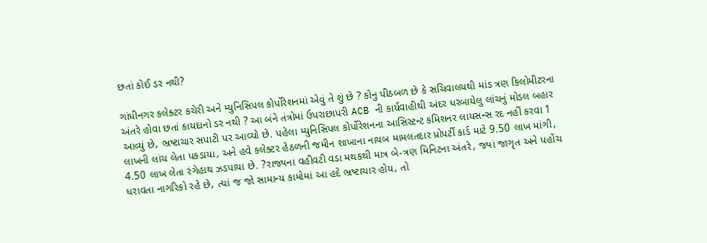છતાં કોઈ ડર નથી?

ગાંધીનગર કલેક્ટર કચેરી અને મ્યુનિસિપલ કોર્પોરેશનમાં એવું તે શું છે ? કોનુ પીઠબળ છે કે સચિવાલયથી માંડ ત્રણ કિલોમીટરના અંતરે હોવા છતાં કાયદાનો ડર નથી ? આ બંને તંત્રોમાં ઉપરાછાપરી ACB ની કાર્યવાહીથી અંદર ધરબાયેલુ લાંચનું મોડલ બહાર આવ્યું છે, ભ્રષ્ટાચાર સપાટી પર આવ્યો છે. પહેલા મ્યુનિસિપલ કોર્પોરેશનના આસિસ્ટન્ટ કમિશનર લાયસન્સ રદ નહીં કરવા 1 લાખની લાંચ લેતા પકડાયા, અને હવે કલેક્ટર હેઠળની જમીન શાખાના નાયબ મામલતદાર પ્રોપર્ટી કાર્ડ માટે 9.50 લાખ માંગી, 4.50 લાખ લેતા રંગેહાથ ઝડપાયા છે. ?રાજ્યના વહીવટી વડા મથકથી માત્ર બે-ત્રણ મિનિટના અંતરે, જ્યાં જાગૃત અને પહોંચ ધરાવતા નાગરિકો રહે છે, ત્યાં જ જો સામાન્ય કામોમાં આ હદે ભ્રષ્ટાચાર હોય, તો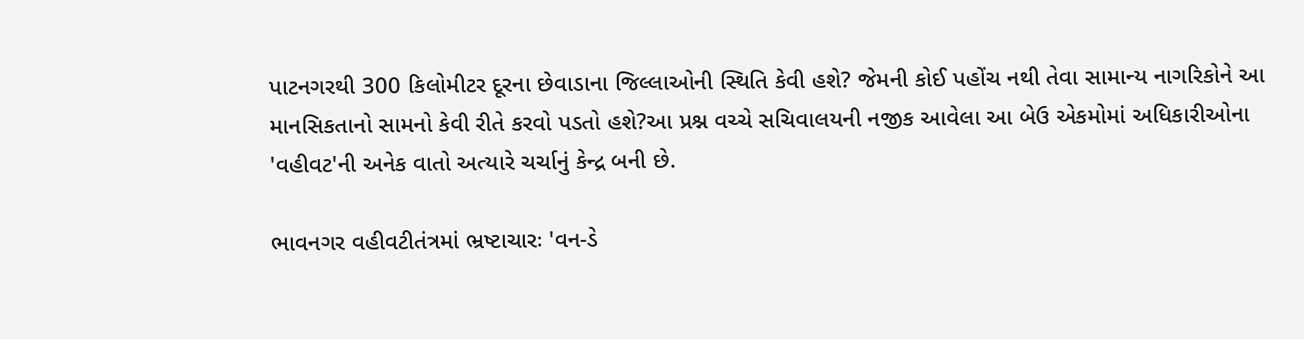પાટનગરથી 300 કિલોમીટર દૂરના છેવાડાના જિલ્લાઓની સ્થિતિ કેવી હશે? જેમની કોઈ પહોંચ નથી તેવા સામાન્ય નાગરિકોને આ માનસિકતાનો સામનો કેવી રીતે કરવો પડતો હશે?આ પ્રશ્ન વચ્ચે સચિવાલયની નજીક આવેલા આ બેઉ એકમોમાં અધિકારીઓના 'વહીવટ'ની અનેક વાતો અત્યારે ચર્ચાનું કેન્દ્ર બની છે.

ભાવનગર વહીવટીતંત્રમાં ભ્રષ્ટાચારઃ 'વન-ડે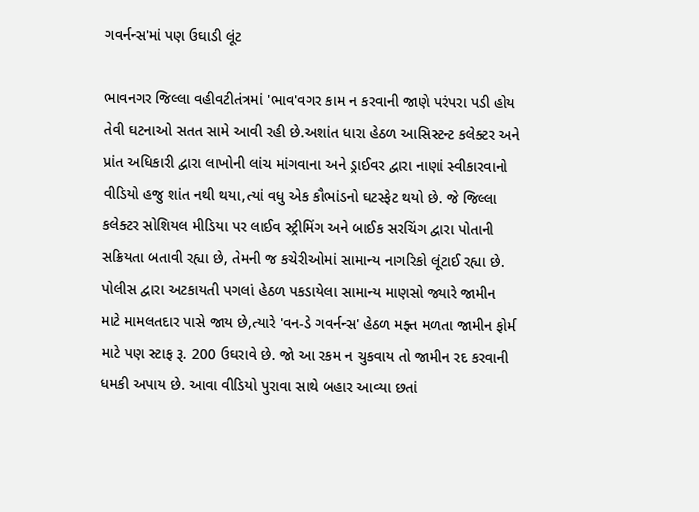ગવર્નન્સ'માં પણ ઉઘાડી લૂંટ

ભાવનગર જિલ્લા વહીવટીતંત્રમાં 'ભાવ'વગર કામ ન કરવાની જાણે પરંપરા પડી હોય તેવી ઘટનાઓ સતત સામે આવી રહી છે.અશાંત ધારા હેઠળ આસિસ્ટન્ટ કલેક્ટર અને પ્રાંત અધિકારી દ્વારા લાખોની લાંચ માંગવાના અને ડ્રાઈવર દ્વારા નાણાં સ્વીકારવાનો વીડિયો હજુ શાંત નથી થયા,ત્યાં વધુ એક કૌભાંડનો ઘટસ્ફેટ થયો છે. જે જિલ્લા કલેક્ટર સોશિયલ મીડિયા પર લાઈવ સ્ટ્રીમિંગ અને બાઈક સરચિંગ દ્વારા પોતાની સક્રિયતા બતાવી રહ્યા છે, તેમની જ કચેરીઓમાં સામાન્ય નાગરિકો લૂંટાઈ રહ્યા છે. પોલીસ દ્વારા અટકાયતી પગલાં હેઠળ પકડાયેલા સામાન્ય માણસો જ્યારે જામીન માટે મામલતદાર પાસે જાય છે,ત્યારે 'વન-ડે ગવર્નન્સ' હેઠળ મફ્ત મળતા જામીન ફોર્મ માટે પણ સ્ટાફ રૂ. 200 ઉઘરાવે છે. જો આ રકમ ન ચુકવાય તો જામીન રદ કરવાની ધમકી અપાય છે. આવા વીડિયો પુરાવા સાથે બહાર આવ્યા છતાં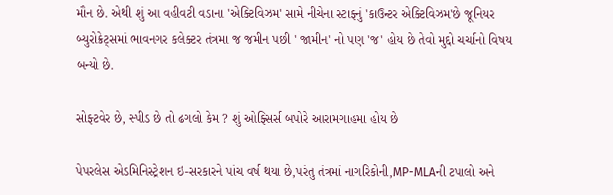મૌન છે. એથી શું આ વહીવટી વડાના 'એક્ટિવિઝમ' સામે નીચેના સ્ટાફ્નું 'કાઉન્ટર એક્ટિવિઝમ'છે જૂનિયર બ્યુરોક્રેટ્સમાં ભાવનગર કલેક્ટર તંત્રમા જ જમીન પછી ' જામીન' નો પણ 'જ' હોય છે તેવો મુદ્દો ચર્ચાનો વિષય બન્યો છે.

સોફ્ટવેર છે, સ્પીડ છે તો ઢગલો કેમ ? શું ઓફ્સિર્સ બપોરે આરામગાહમા હોય છે

પેપરલેસ એડમિનિસ્ટ્રેશન ઇ-સરકારને પાંચ વર્ષ થયા છે,પરંતુ તંત્રમાં નાગરિકોની,MP-MLAની ટપાલો અને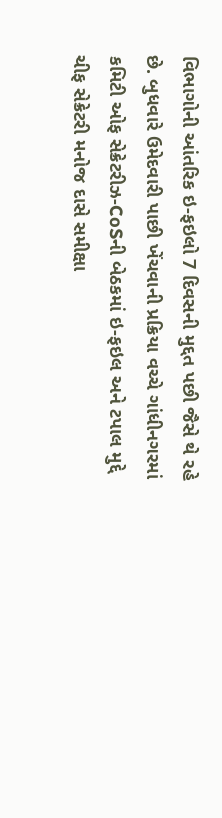વિભાગોની આંતરિક ઇ-ફઇલો 7 દિવસની મુદ્દત પછી જૈસે થે રહે છે. બુધવારે ઉમેદવારી પાછી ખેંચવાની પ્રક્રિયા વચ્ચે ગાંધીનગરમાં કમિટી ઓફ સેક્રેટરીઝ-CoSની બેઠકમાં ઇ-ફઇલ અને ટપાલ મુદ્દે ચીફ સેક્રેટરી મનોજ દાસે સમીક્ષા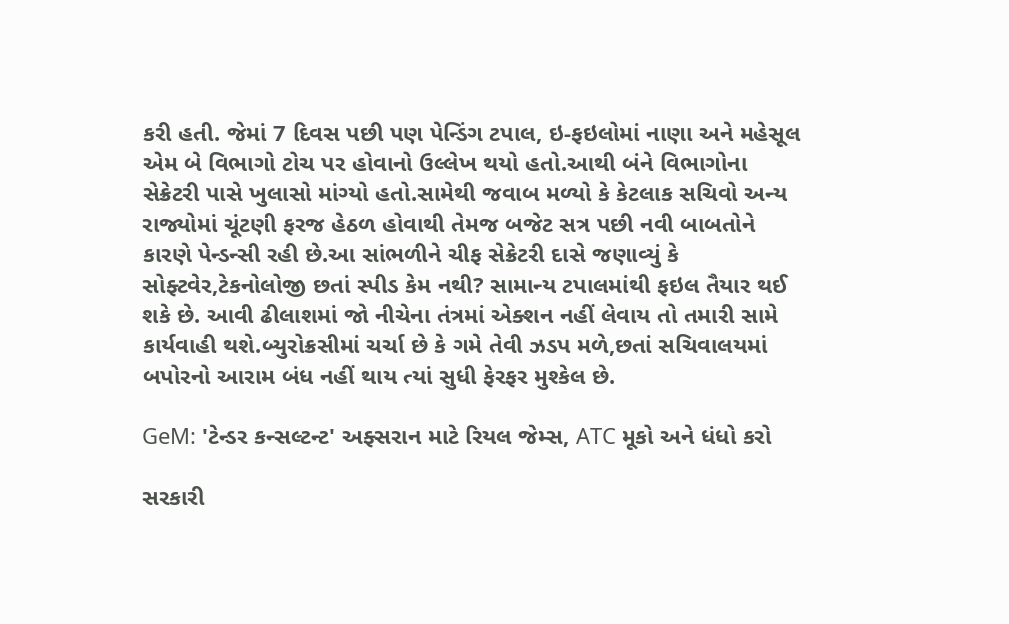કરી હતી. જેમાં 7 દિવસ પછી પણ પેન્ડિંગ ટપાલ, ઇ-ફઇલોમાં નાણા અને મહેસૂલ એમ બે વિભાગો ટોચ પર હોવાનો ઉલ્લેખ થયો હતો.આથી બંને વિભાગોના સેક્રેટરી પાસે ખુલાસો માંગ્યો હતો.સામેથી જવાબ મળ્યો કે કેટલાક સચિવો અન્ય રાજ્યોમાં ચૂંટણી ફરજ હેઠળ હોવાથી તેમજ બજેટ સત્ર પછી નવી બાબતોને કારણે પેન્ડન્સી રહી છે.આ સાંભળીને ચીફ સેક્રેટરી દાસે જણાવ્યું કે સોફ્ટવેર,ટેકનોલોજી છતાં સ્પીડ કેમ નથી? સામાન્ય ટપાલમાંથી ફઇલ તૈયાર થઈ શકે છે. આવી ઢીલાશમાં જો નીચેના તંત્રમાં એક્શન નહીં લેવાય તો તમારી સામે કાર્યવાહી થશે.બ્યુરોક્રસીમાં ચર્ચા છે કે ગમે તેવી ઝડપ મળે,છતાં સચિવાલયમાં બપોરનો આરામ બંધ નહીં થાય ત્યાં સુધી ફેરફર મુશ્કેલ છે.

GeM: 'ટેન્ડર કન્સલ્ટન્ટ' અફ્સરાન માટે રિયલ જેમ્સ, ATC મૂકો અને ધંધો કરો

સરકારી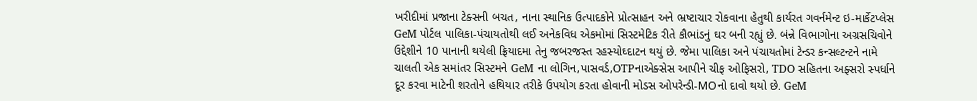ખરીદીમાં પ્રજાના ટેક્સની બચત, નાના સ્થાનિક ઉત્પાદકોને પ્રોત્સાહન અને ભ્રષ્ટાચાર રોકવાના હેતુથી કાર્યરત ગવર્નમેન્ટ ઇ-માર્કેટપ્લેસ GeM પોર્ટલ પાલિકા-પંચાયતોથી લઈ અનેકવિધ એકમોમાં સિસ્ટમેટિક રીતે કૌભાંડનું ઘર બની રહ્યું છે. બંન્ને વિભાગોના અગ્રસચિવોને ઉદ્દેશીને 10 પાનાની થયેલી ફ્રિયાદમા તેનુ જબરજસ્ત રહસ્યોઘ્દાટન થયું છે. જેમા પાલિકા અને પંચાયતોમાં ટેન્ડર કન્સલ્ટન્ટને નામે ચાલતી એક સમાંતર સિસ્ટમને GeM ના લોગિન,પાસવર્ડ,OTPનાએક્સેસ આપીને ચીફ ઓફિસરો, TDO સહિતના અફ્સરો સ્પર્ધાને દૂર કરવા માટેની શરતોને હથિયાર તરીકે ઉપયોગ કરતા હોવાની મોડસ ઓપરેન્ડી-MOનો દાવો થયો છે. GeM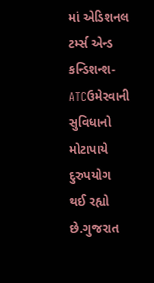માં એડિશનલ ટર્મ્સ એન્ડ કન્ડિશન્શ-ATCઉમેરવાની સુવિધાનો મોટાપાયે દુરુપયોગ થઈ રહ્યો છે.ગુજરાત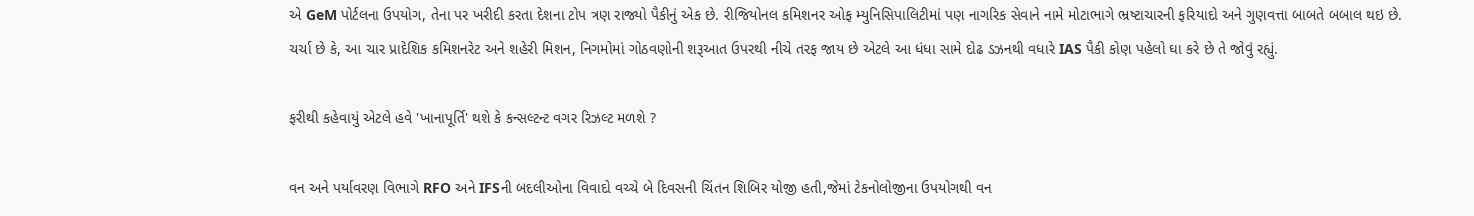એ GeM પોર્ટલના ઉપયોગ, તેના પર ખરીદી કરતા દેશના ટોપ ત્રણ રાજ્યો પૈકીનું એક છે. રીજિયોનલ કમિશનર ઓફ મ્યુનિસિપાલિટીમાં પણ નાગરિક સેવાને નામે મોટાભાગે ભ્રષ્ટાચારની ફરિયાદો અને ગુણવત્તા બાબતે બબાલ થઇ છે. ચર્ચા છે કે, આ ચાર પ્રાદેશિક કમિશનરેટ અને શહેરી મિશન, નિગમોમાં ગોઠવણોની શરૂઆત ઉપરથી નીચે તરફ જાય છે એટલે આ ધંધા સામે દોઢ ડઝનથી વધારે IAS પૈકી કોણ પહેલો ઘા કરે છે તે જોવું રહ્યું.

ફરીથી કહેવાયું એટલે હવે 'ખાનાપૂર્તિ' થશે કે કન્સલ્ટન્ટ વગર રિઝલ્ટ મળશે ?

વન અને પર્યાવરણ વિભાગે RFO અને IFSની બદલીઓના વિવાદો વચ્ચે બે દિવસની ચિંતન શિબિર યોજી હતી,જેમાં ટેકનોલોજીના ઉપયોગથી વન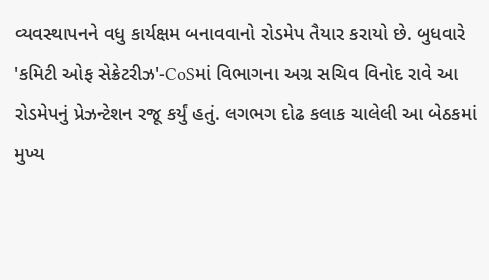વ્યવસ્થાપનને વધુ કાર્યક્ષમ બનાવવાનો રોડમેપ તૈયાર કરાયો છે. બુધવારે 'કમિટી ઓફ સેક્રેટરીઝ'-CoSમાં વિભાગના અગ્ર સચિવ વિનોદ રાવે આ રોડમેપનું પ્રેઝન્ટેશન રજૂ કર્યું હતું. લગભગ દોઢ કલાક ચાલેલી આ બેઠકમાં મુખ્ય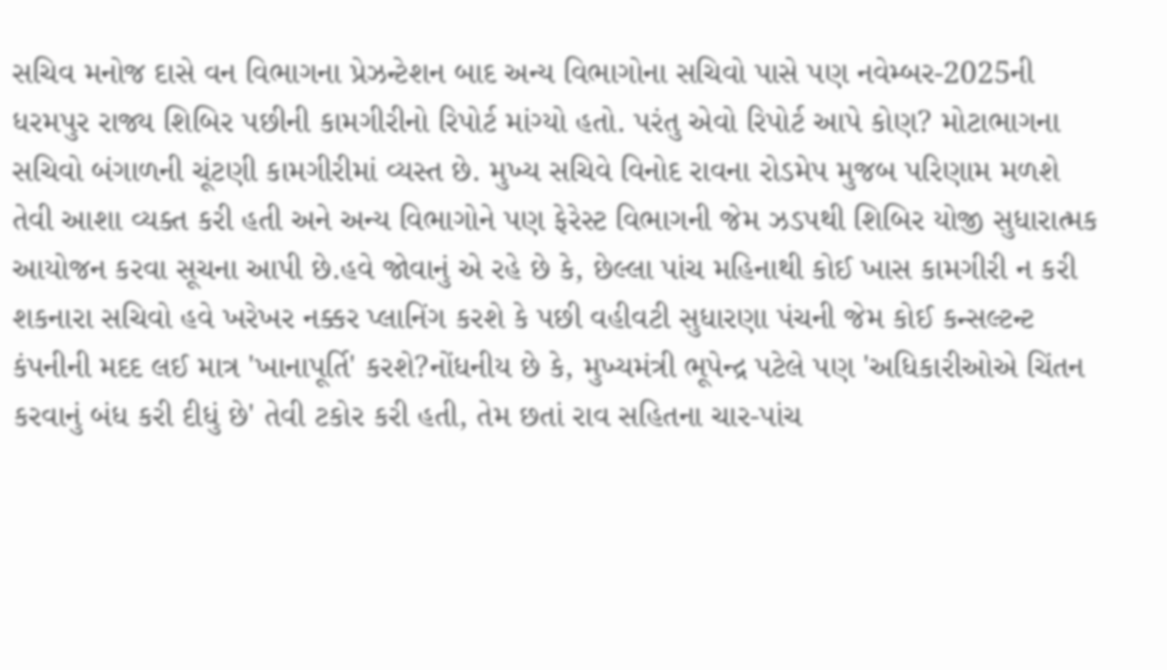સચિવ મનોજ દાસે વન વિભાગના પ્રેઝન્ટેશન બાદ અન્ય વિભાગોના સચિવો પાસે પણ નવેમ્બર-2025ની ધરમપુર રાજ્ય શિબિર પછીની કામગીરીનો રિપોર્ટ માંગ્યો હતો. પરંતુ એવો રિપોર્ટ આપે કોણ? મોટાભાગના સચિવો બંગાળની ચૂંટણી કામગીરીમાં વ્યસ્ત છે. મુખ્ય સચિવે વિનોદ રાવના રોડમેપ મુજબ પરિણામ મળશે તેવી આશા વ્યક્ત કરી હતી અને અન્ય વિભાગોને પણ ફેરેસ્ટ વિભાગની જેમ ઝડપથી શિબિર યોજી સુધારાત્મક આયોજન કરવા સૂચના આપી છે.હવે જોવાનું એ રહે છે કે, છેલ્લા પાંચ મહિનાથી કોઈ ખાસ કામગીરી ન કરી શકનારા સચિવો હવે ખરેખર નક્કર પ્લાનિંગ કરશે કે પછી વહીવટી સુધારણા પંચની જેમ કોઈ કન્સલ્ટન્ટ કંપનીની મદદ લઈ માત્ર 'ખાનાપૂર્તિ' કરશે?નોંધનીય છે કે, મુખ્યમંત્રી ભૂપેન્દ્ર પટેલે પણ 'અધિકારીઓએ ચિંતન કરવાનું બંધ કરી દીધું છે' તેવી ટકોર કરી હતી, તેમ છતાં રાવ સહિતના ચાર-પાંચ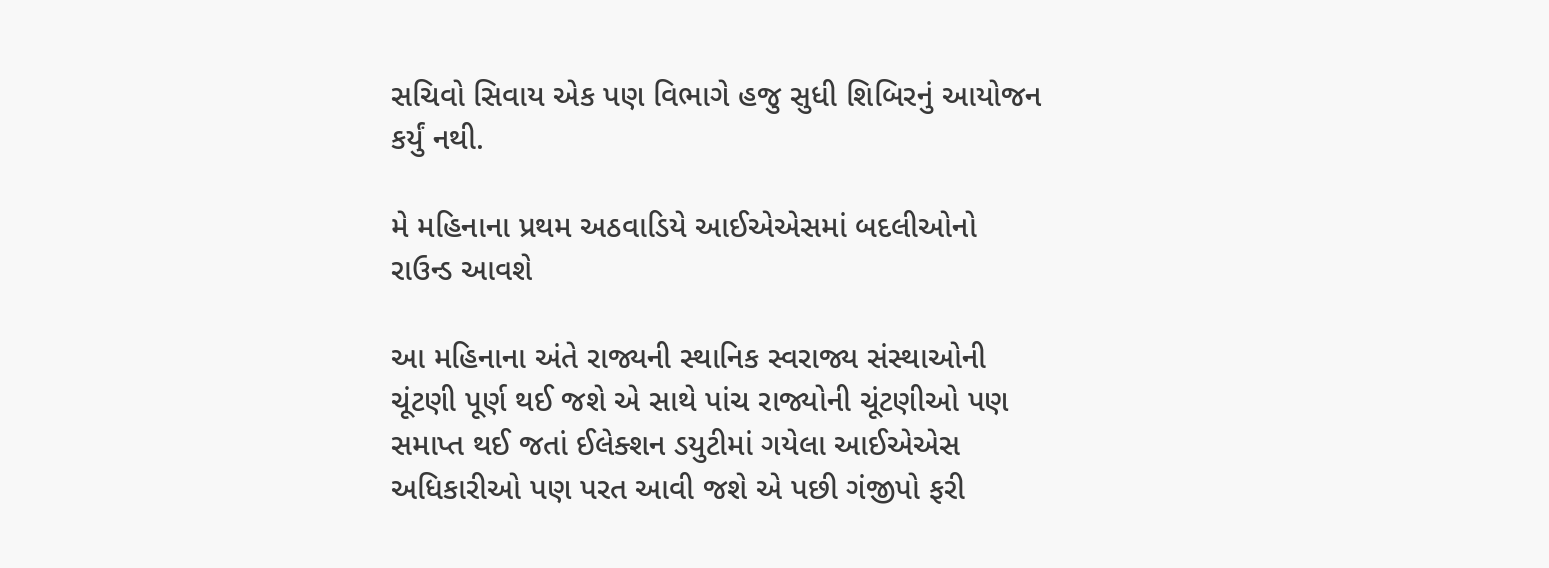સચિવો સિવાય એક પણ વિભાગે હજુ સુધી શિબિરનું આયોજન કર્યું નથી.

મે મહિનાના પ્રથમ અઠવાડિયે આઈએએસમાં બદલીઓનો રાઉન્ડ આવશે

આ મહિનાના અંતે રાજ્યની સ્થાનિક સ્વરાજ્ય સંસ્થાઓની ચૂંટણી પૂર્ણ થઈ જશે એ સાથે પાંચ રાજ્યોની ચૂંટણીઓ પણ સમાપ્ત થઈ જતાં ઈલેક્શન ડયુટીમાં ગયેલા આઈએએસ અધિકારીઓ પણ પરત આવી જશે એ પછી ગંજીપો ફરી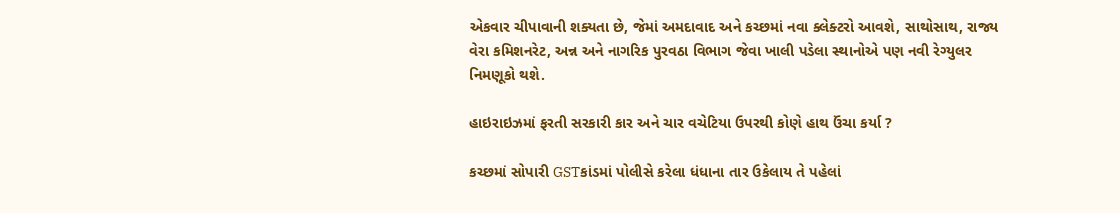એકવાર ચીપાવાની શક્યતા છે, જેમાં અમદાવાદ અને કચ્છમાં નવા ક્લેક્ટરો આવશે, સાથોસાથ, રાજ્ય વેરા કમિશનરેટ, અન્ન અને નાગરિક પુરવઠા વિભાગ જેવા ખાલી પડેલા સ્થાનોએ પણ નવી રેગ્યુલર નિમણૂકો થશે.

હાઇરાઇઝમાં ફરતી સરકારી કાર અને ચાર વચેટિયા ઉપરથી કોણે હાથ ઉંચા કર્યા ?

કચ્છમાં સોપારી GSTકાંડમાં પોલીસે કરેલા ધંધાના તાર ઉકેલાય તે પહેલાં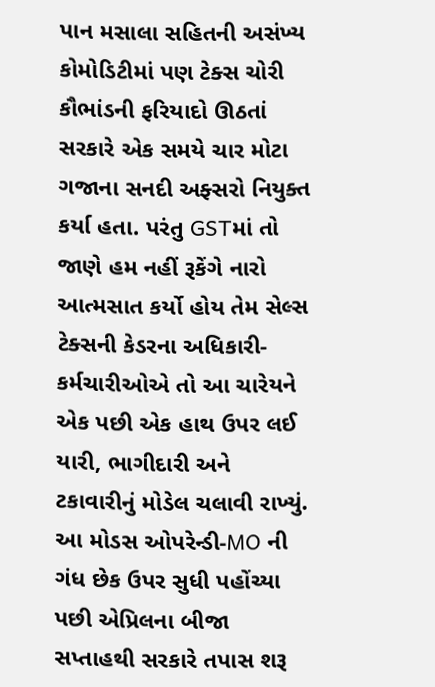પાન મસાલા સહિતની અસંખ્ય કોમોડિટીમાં પણ ટેક્સ ચોરી કૌભાંડની ફરિયાદો ઊઠતાં સરકારે એક સમયે ચાર મોટા ગજાના સનદી અફ્સરો નિયુક્ત કર્યા હતા. પરંતુ GSTમાં તો જાણે હમ નહીં રૂકેંગે નારો આત્મસાત કર્યો હોય તેમ સેલ્સ ટેક્સની કેડરના અધિકારી-કર્મચારીઓએ તો આ ચારેયને એક પછી એક હાથ ઉપર લઈ યારી, ભાગીદારી અને ટકાવારીનું મોડેલ ચલાવી રાખ્યું. આ મોડસ ઓપરેન્ડી-MO ની ગંધ છેક ઉપર સુધી પહોંચ્યા પછી એપ્રિલના બીજા સપ્તાહથી સરકારે તપાસ શરૂ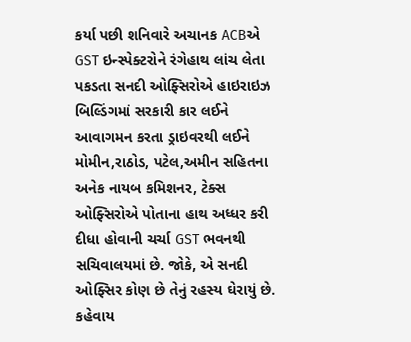કર્યા પછી શનિવારે અચાનક ACBએ GST ઇન્સ્પેક્ટરોને રંગેહાથ લાંચ લેતા પકડતા સનદી ઓફ્સિરોએ હાઇરાઇઝ બિલ્ડિંગમાં સરકારી કાર લઈને આવાગમન કરતા ડ્રાઇવરથી લઈને મોમીન,રાઠોડ, પટેલ,અમીન સહિતના અનેક નાયબ કમિશનર, ટેક્સ ઓફ્સિરોએ પોતાના હાથ અધ્ધર કરી દીધા હોવાની ચર્ચા GST ભવનથી સચિવાલયમાં છે. જોકે, એ સનદી ઓફ્સિર કોણ છે તેનું રહસ્ય ઘેરાયું છે. કહેવાય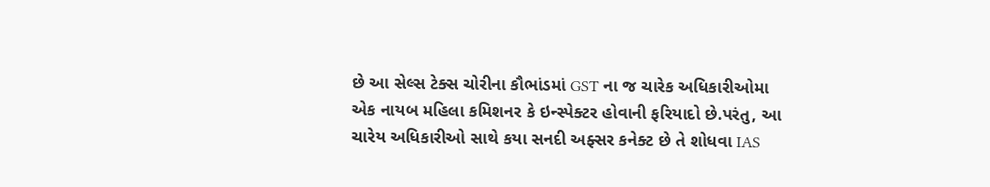છે આ સેલ્સ ટેક્સ ચોરીના કૌભાંડમાં GST ના જ ચારેક અધિકારીઓમા એક નાયબ મહિલા કમિશનર કે ઇન્સ્પેક્ટર હોવાની ફરિયાદો છે.પરંતુ, આ ચારેય અધિકારીઓ સાથે કયા સનદી અફ્સર કનેક્ટ છે તે શોધવા IAS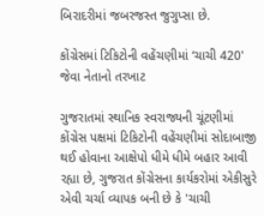બિરાદરીમાં જબરજસ્ત જુગુપ્સા છે.

કોંગ્રેસમાં ટિકિટોની વહેંચણીમાં ‘ચાચી 420' જેવા નેતાનો તરખાટ

ગુજરાતમાં સ્થાનિક સ્વરાજ્યની ચૂંટણીમાં કોંગ્રેસ પક્ષમાં ટિકિટોની વહેંચણીમાં સોદાબાજી થઈ હોવાના આક્ષેપો ધીમે ધીમે બહાર આવી રહ્યા છે, ગુજરાત કોંગ્રેસના કાર્યકરોમાં એકીસુરે એવી ચર્ચા વ્યાપક બની છે કે 'ચાચી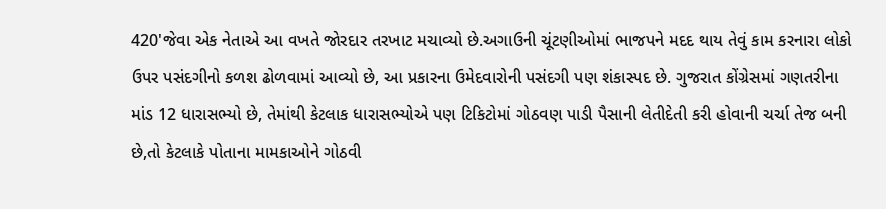420'જેવા એક નેતાએ આ વખતે જોરદાર તરખાટ મચાવ્યો છે.અગાઉની ચૂંટણીઓમાં ભાજપને મદદ થાય તેવું કામ કરનારા લોકો ઉપર પસંદગીનો કળશ ઢોળવામાં આવ્યો છે, આ પ્રકારના ઉમેદવારોની પસંદગી પણ શંકાસ્પદ છે. ગુજરાત કોંગ્રેસમાં ગણતરીના માંડ 12 ધારાસભ્યો છે, તેમાંથી કેટલાક ધારાસભ્યોએ પણ ટિકિટોમાં ગોઠવણ પાડી પૈસાની લેતીદેતી કરી હોવાની ચર્ચા તેજ બની છે,તો કેટલાકે પોતાના મામકાઓને ગોઠવી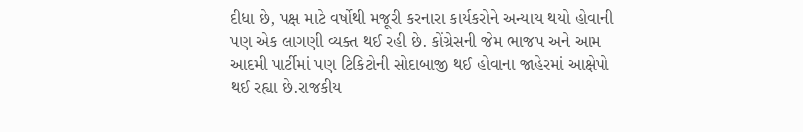દીધા છે, પક્ષ માટે વર્ષોથી મજૂરી કરનારા કાર્યકરોને અન્યાય થયો હોવાની પણ એક લાગણી વ્યક્ત થઈ રહી છે. કોંગ્રેસની જેમ ભાજપ અને આમ આદમી પાર્ટીમાં પણ ટિકિટોની સોદાબાજી થઈ હોવાના જાહેરમાં આક્ષેપો થઈ રહ્યા છે.રાજકીય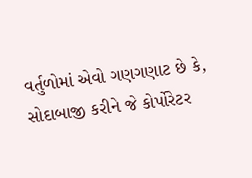વર્તુળોમાં એવો ગણગણાટ છે કે, સોદાબાજી કરીને જે કોર્પોરેટર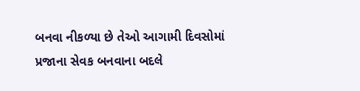બનવા નીકળ્યા છે તેઓ આગામી દિવસોમાં પ્રજાના સેવક બનવાના બદલે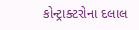કોન્ટ્રાક્ટરોના દલાલ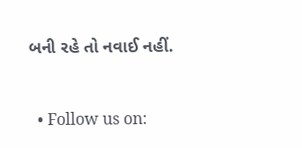બની રહે તો નવાઈ નહીં.


  • Follow us on: